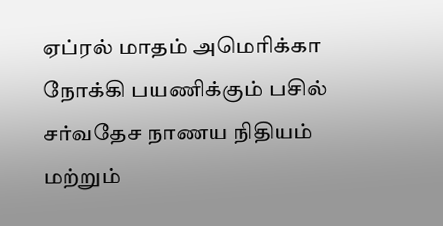ஏப்ரல் மாதம் அமெரிக்கா நோக்கி பயணிக்கும் பசில்
சர்வதேச நாணய நிதியம் மற்றும்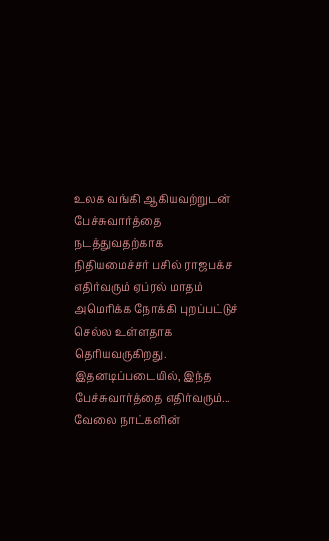உலக வங்கி ஆகியவற்றுடன் பேச்சுவார்த்தை நடத்துவதற்காக நிதியமைச்சர் பசில் ராஜபக்ச எதிர்வரும் ஏப்ரல் மாதம் அமெரிக்க நோக்கி புறப்பட்டுச் செல்ல உள்ளதாக தெரியவருகிறது.
இதனடிப்படையில், இந்த பேச்சுவார்த்தை எதிர்வரும்...
வேலை நாட்களின்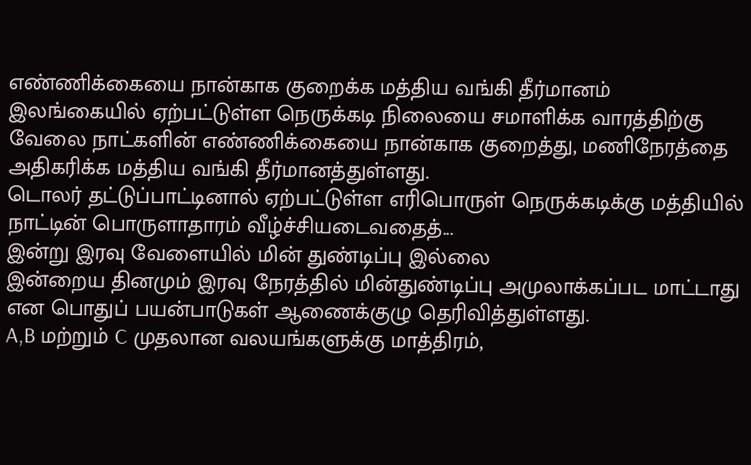எண்ணிக்கையை நான்காக குறைக்க மத்திய வங்கி தீர்மானம்
இலங்கையில் ஏற்பட்டுள்ள நெருக்கடி நிலையை சமாளிக்க வாரத்திற்கு வேலை நாட்களின் எண்ணிக்கையை நான்காக குறைத்து, மணிநேரத்தை அதிகரிக்க மத்திய வங்கி தீர்மானத்துள்ளது.
டொலர் தட்டுப்பாட்டினால் ஏற்பட்டுள்ள எரிபொருள் நெருக்கடிக்கு மத்தியில் நாட்டின் பொருளாதாரம் வீழ்ச்சியடைவதைத்...
இன்று இரவு வேளையில் மின் துண்டிப்பு இல்லை
இன்றைய தினமும் இரவு நேரத்தில் மின்துண்டிப்பு அமுலாக்கப்பட மாட்டாது என பொதுப் பயன்பாடுகள் ஆணைக்குழு தெரிவித்துள்ளது.
A,B மற்றும் C முதலான வலயங்களுக்கு மாத்திரம்,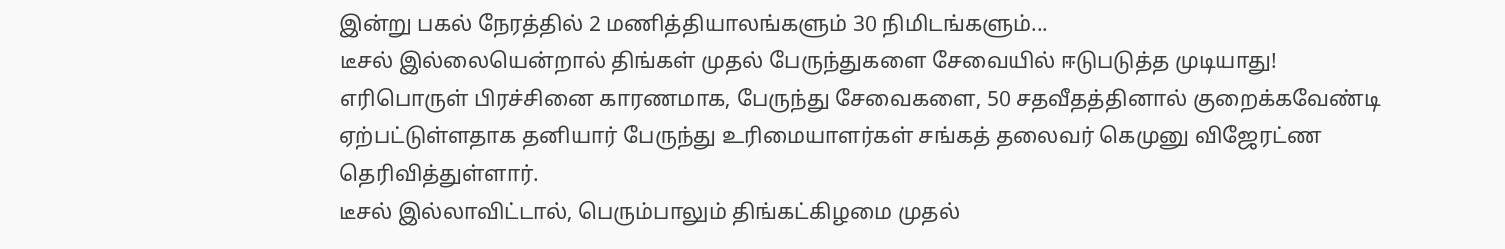இன்று பகல் நேரத்தில் 2 மணித்தியாலங்களும் 30 நிமிடங்களும்...
டீசல் இல்லையென்றால் திங்கள் முதல் பேருந்துகளை சேவையில் ஈடுபடுத்த முடியாது!
எரிபொருள் பிரச்சினை காரணமாக, பேருந்து சேவைகளை, 50 சதவீதத்தினால் குறைக்கவேண்டி ஏற்பட்டுள்ளதாக தனியார் பேருந்து உரிமையாளர்கள் சங்கத் தலைவர் கெமுனு விஜேரட்ண தெரிவித்துள்ளார்.
டீசல் இல்லாவிட்டால், பெரும்பாலும் திங்கட்கிழமை முதல்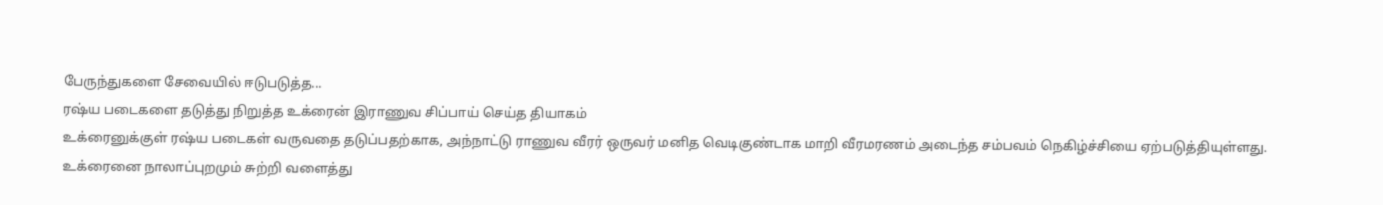பேருந்துகளை சேவையில் ஈடுபடுத்த...
ரஷ்ய படைகளை தடுத்து நிறுத்த உக்ரைன் இராணுவ சிப்பாய் செய்த தியாகம்
உக்ரைனுக்குள் ரஷ்ய படைகள் வருவதை தடுப்பதற்காக, அந்நாட்டு ராணுவ வீரர் ஒருவர் மனித வெடிகுண்டாக மாறி வீரமரணம் அடைந்த சம்பவம் நெகிழ்ச்சியை ஏற்படுத்தியுள்ளது.
உக்ரைனை நாலாப்புறமும் சுற்றி வளைத்து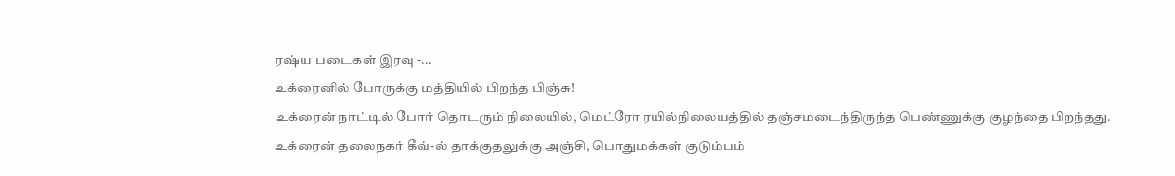ரஷ்ய படைகள் இரவு -...
உக்ரைனில் போருக்கு மத்தியில் பிறந்த பிஞ்சு!
உக்ரைன் நாட்டில் போர் தொடரும் நிலையில், மெட்ரோ ரயில்நிலையத்தில் தஞ்சமடைந்திருந்த பெண்ணுக்கு குழந்தை பிறந்தது.
உக்ரைன் தலைநகர் கீவ்-ல் தாக்குதலுக்கு அஞ்சி, பொதுமக்கள் குடும்பம்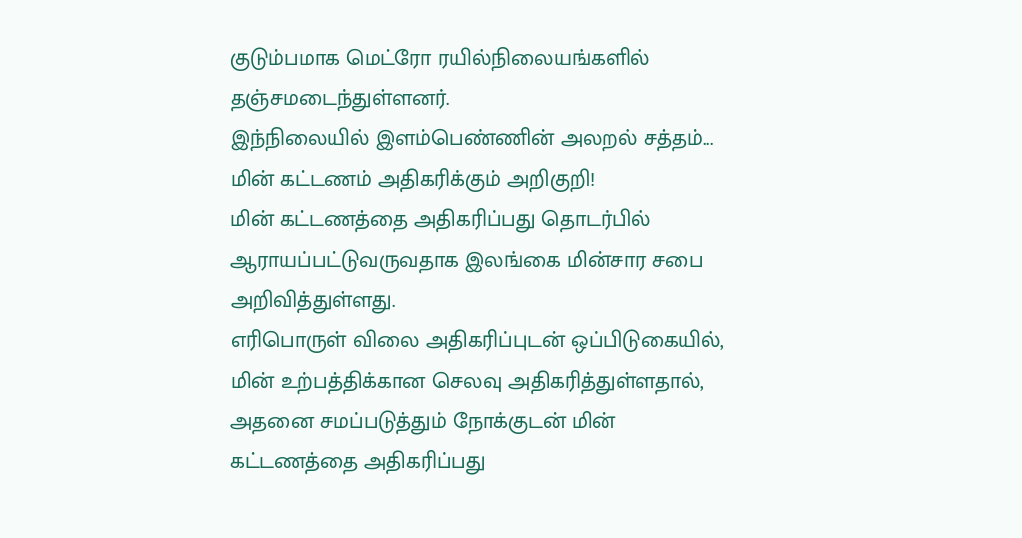குடும்பமாக மெட்ரோ ரயில்நிலையங்களில் தஞ்சமடைந்துள்ளனர்.
இந்நிலையில் இளம்பெண்ணின் அலறல் சத்தம்...
மின் கட்டணம் அதிகரிக்கும் அறிகுறி!
மின் கட்டணத்தை அதிகரிப்பது தொடர்பில் ஆராயப்பட்டுவருவதாக இலங்கை மின்சார சபை அறிவித்துள்ளது.
எரிபொருள் விலை அதிகரிப்புடன் ஒப்பிடுகையில், மின் உற்பத்திக்கான செலவு அதிகரித்துள்ளதால், அதனை சமப்படுத்தும் நோக்குடன் மின் கட்டணத்தை அதிகரிப்பது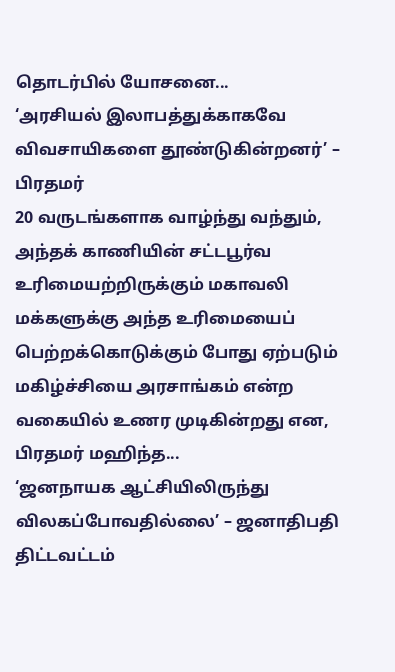தொடர்பில் யோசனை...
‘அரசியல் இலாபத்துக்காகவே விவசாயிகளை தூண்டுகின்றனர்’ – பிரதமர்
20 வருடங்களாக வாழ்ந்து வந்தும், அந்தக் காணியின் சட்டபூர்வ உரிமையற்றிருக்கும் மகாவலி மக்களுக்கு அந்த உரிமையைப் பெற்றக்கொடுக்கும் போது ஏற்படும் மகிழ்ச்சியை அரசாங்கம் என்ற வகையில் உணர முடிகின்றது என, பிரதமர் மஹிந்த...
‘ஜனநாயக ஆட்சியிலிருந்து விலகப்போவதில்லை’ – ஜனாதிபதி திட்டவட்டம்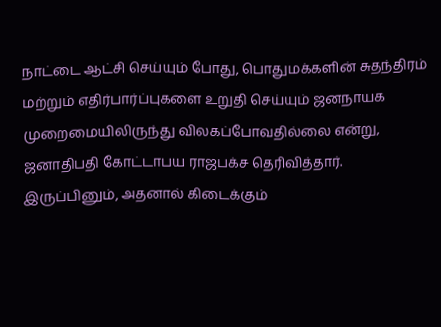நாட்டை ஆட்சி செய்யும் போது, பொதுமக்களின் சுதந்திரம் மற்றும் எதிர்பார்ப்புகளை உறுதி செய்யும் ஜனநாயக முறைமையிலிருந்து விலகப்போவதில்லை என்று, ஜனாதிபதி கோட்டாபய ராஜபக்ச தெரிவித்தார்.
இருப்பினும், அதனால் கிடைக்கும்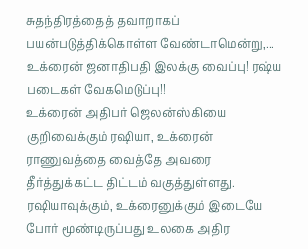சுதந்திரத்தைத் தவாறாகப் பயன்படுத்திக்கொள்ள வேண்டாமென்று,...
உக்ரைன் ஜனாதிபதி இலக்கு வைப்பு! ரஷ்ய படைகள் வேகமெடுப்பு!!
உக்ரைன் அதிபர் ஜெலன்ஸ்கியை குறிவைக்கும் ரஷியா, உக்ரைன் ராணுவத்தை வைத்தே அவரை தீர்த்துக்கட்ட திட்டம் வகுத்துள்ளது.
ரஷியாவுக்கும், உக்ரைனுக்கும் இடையே போர் மூண்டிருப்பது உலகை அதிர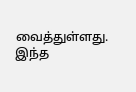வைத்துள்ளது.
இந்த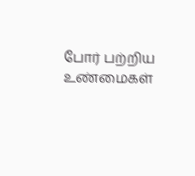போர் பற்றிய உண்மைகள்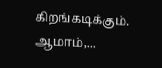கிறங்கடிக்கும். ஆமாம்,...